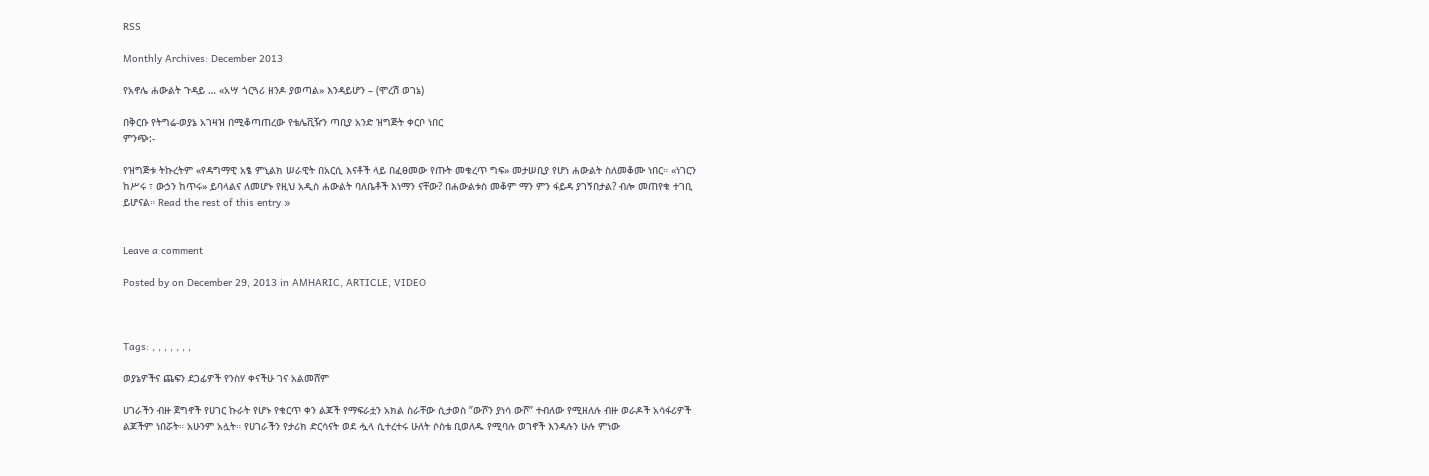RSS

Monthly Archives: December 2013

የአኖሌ ሐውልት ጉዳይ … «አሣ ጎርጓሪ ዘንዶ ያወጣል» እንዳይሆን – (ሞረሽ ወገኔ)

በቅርቡ የትግሬ-ወያኔ አገዛዝ በሚቆጣጠረው የቴሌቪዥን ጣቢያ አንድ ዝግጅት ቀርቦ ነበር
ምንጭ:-

የዝግጅቱ ትኩረትም «የዳግማዊ አፄ ምኒልክ ሠራዊት በአርሲ እናቶች ላይ በፈፀመው የጡት መቁረጥ ግፍ» መታሠቢያ የሆነ ሐውልት ስለመቆሙ ነበር። «ነገርን ከሥሩ ፣ ውኃን ከጥሩ» ይባላልና ለመሆኑ የዚህ አዲስ ሐውልት ባለቤቶች እነማን ናቸው? በሐውልቱስ መቆም ማን ምን ፋይዳ ያገኝበታል? ብሎ መጠየቁ ተገቢ ይሆናል። Read the rest of this entry »


Leave a comment

Posted by on December 29, 2013 in AMHARIC, ARTICLE, VIDEO



Tags: , , , , , , ,

ወያኔዎችና ጨፍን ደጋፊዎች የንስሃ ቀናችሁ ገና አልመሸም

ሀገራችን ብዙ ጀግኖች የሀገር ኩራት የሆኑ የቁርጥ ቀን ልጆች የማፍራቷን አክል ስራቸው ሲታወስ ”ውሾን ያነሳ ውሾ” ተብለው የሚዘለሉ ብዙ ወራዶች አሳፋሪዎች ልጆችም ነበሯት። አሁንም አሏት። የሀገራችን የታሪክ ድርሳናት ወደ ሗላ ሲተረተሩ ሁለት ሶስቴ ቢወለዱ የሚባሉ ወገኖች እንዳሉን ሁሉ ምነው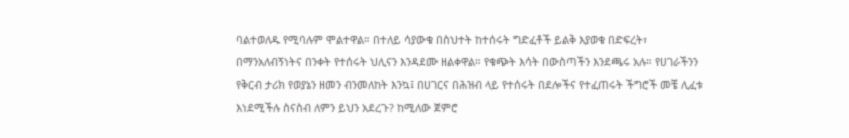ባልተወለዱ የሚባሉም ሞልተዋል። በተለይ ሳያውቁ በስህተት ከተሰሩት ግድፈቶች ይልቅ እያወቁ በድፍረት፣ በማንአለብኝነትና በንቀት የተሰሩት ህሊናን እንዳደሙ ዘልቀዋል። የቁጭት እሳት በውስጣችን እንደጫሩ አሉ። የሀገራችንን የቅርብ ታሪክ የወያኔን ዘመን ብንመለከት እንኳ፤ በሀገርና በሕዝብ ላይ የተሰሩት በደሎችና የተፈጠሩት ችግሮች መቼ ሊፈቱ እነደሚችሉ ስናስብ ለምን ይህን አደረጉ? ከሚለው ጀምሮ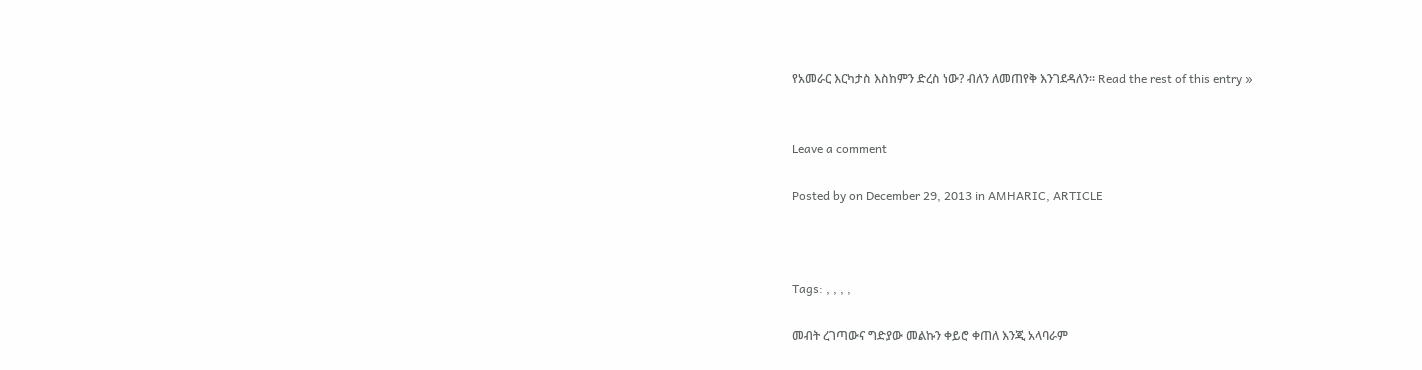የአመራር እርካታስ እስከምን ድረስ ነው? ብለን ለመጠየቅ እንገደዳለን። Read the rest of this entry »


Leave a comment

Posted by on December 29, 2013 in AMHARIC, ARTICLE



Tags: , , , ,

መብት ረገጣውና ግድያው መልኩን ቀይሮ ቀጠለ እንጂ አላባራም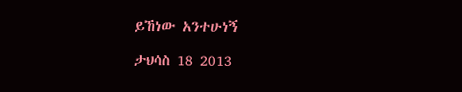ይኸነው አንተሁነኝ

ታህሳስ 18 2013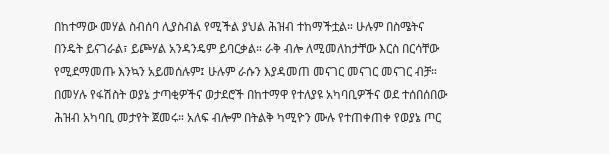በከተማው መሃል ስብሰባ ሊያስብል የሚችል ያህል ሕዝብ ተከማችቷል። ሁሉም በስሜትና በንዴት ይናገራል፣ ይጮሃል አንዳንዴም ይባርቃል። ራቅ ብሎ ለሚመለከታቸው እርስ በርሳቸው የሚደማመጡ እንኳን አይመሰሉም፤ ሁሉም ራሱን እያዳመጠ መናገር መናገር መናገር ብቻ። በመሃሉ የፋሽስት ወያኔ ታጣቂዎችና ወታደሮች በከተማዋ የተለያዩ አካባቢዎችና ወደ ተሰበሰበው ሕዝብ አካባቢ መታየት ጀመሩ። አለፍ ብሎም በትልቅ ካሚዮን ሙሉ የተጠቀጠቀ የወያኔ ጦር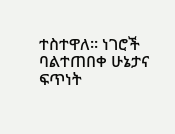ተስተዋለ። ነገሮች ባልተጠበቀ ሁኔታና ፍጥነት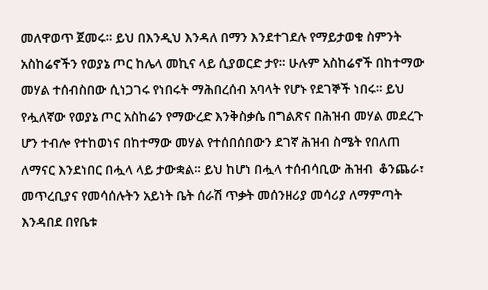መለዋወጥ ጀመሩ። ይህ በእንዲህ እንዳለ በማን እንደተገደሉ የማይታወቁ ስምንት አስከሬኖችን የወያኔ ጦር ከሌላ መኪና ላይ ሲያወርድ ታየ። ሁሉም አስከሬኖች በከተማው መሃል ተሰብስበው ሲነጋገሩ የነበሩት ማሕበረሰብ አባላት የሆኑ የደገኞች ነበሩ። ይህ የሗለኛው የወያኔ ጦር አስከሬን የማውረድ እንቅስቃሴ በግልጽና በሕዝብ መሃል መደረጉ ሆን ተብሎ የተከወነና በከተማው መሃል የተሰበሰበውን ደገኛ ሕዝብ ስሜት የበለጠ ለማናር እንደነበር በሗላ ላይ ታውቋል። ይህ ከሆነ በሗላ ተሰብሳቢው ሕዝብ  ቆንጨራ፣ መጥረቢያና የመሳሰሉትን አይነት ቤት ሰራሽ ጥቃት መሰንዘሪያ መሳሪያ ለማምጣት እንዳበደ በየቤቱ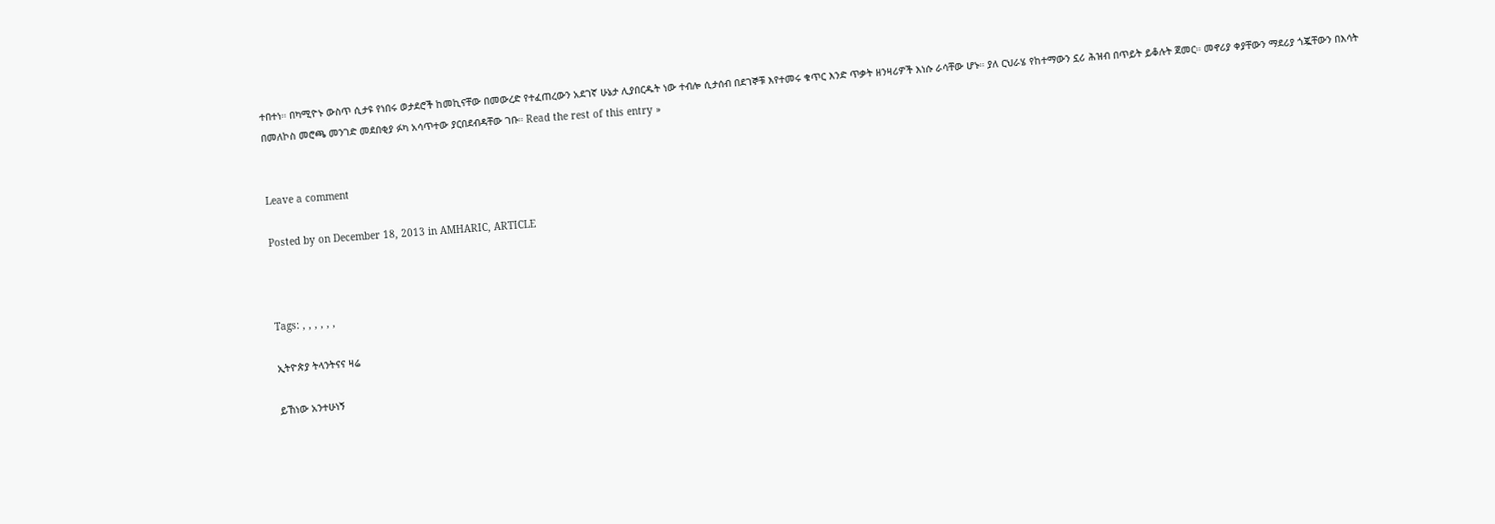ተበተነ። በካሚዮኑ ውስጥ ሲታዩ የነበሩ ወታደሮች ከመኪናቸው በመውረድ የተፈጠረውን አደገኛ ሁኔታ ሊያበርዱት ነው ተብሎ ሲታሰብ በደገኞቹ እየተመሩ ቁጥር እንድ ጥቃት ዘንዛሪዎች እነሱ ራሳቸው ሆኑ። ያለ ርህራሄ የከተማውን ኗሪ ሕዝብ በጥይት ይቆሉት ጀመር። መኖሪያ ቀያቸውን ማደሪያ ጎጇቸውን በእሳት በመለኮስ መሮጫ መንገድ መደበቂያ ፉካ አሳጥተው ያርበደብዳቸው ገቡ። Read the rest of this entry »


Leave a comment

Posted by on December 18, 2013 in AMHARIC, ARTICLE



Tags: , , , , , ,

ኢትዮጵያ ትላንትናና ዛሬ

ይኸነው አንተሁነኝ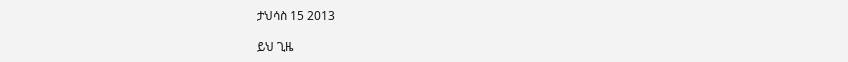ታህሳስ 15 2013

ይህ ጊዜ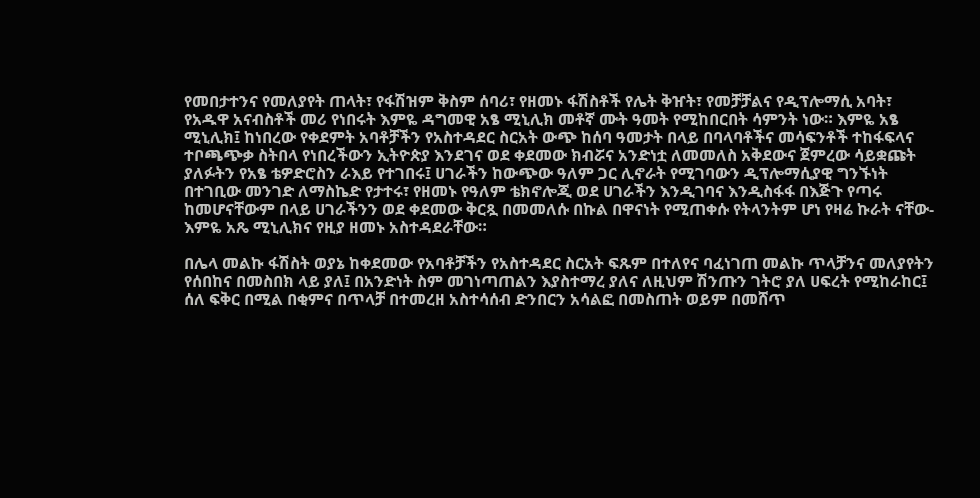የመበታተንና የመለያየት ጠላት፣ የፋሽዝም ቅስም ሰባሪ፣ የዘመኑ ፋሽስቶች የሌት ቅዠት፣ የመቻቻልና የዲፕሎማሲ አባት፣ የአዱዋ አናብስቶች መሪ የነበሩት እምዬ ዳግመዊ አፄ ሚኒሊክ መቶኛ ሙት ዓመት የሚከበርበት ሳምንት ነው። እምዬ አፄ ሚኒሊክ፤ ከነበረው የቀደምት አባቶቻችን የአስተዳደር ስርአት ውጭ ከሰባ ዓመታት በላይ በባላባቶችና መሳፍንቶች ተከፋፍላና ተቦጫጭቃ ስትበላ የነበረችውን ኢትዮጵያ እንደገና ወደ ቀደመው ክብሯና አንድነቷ ለመመለስ አቅደውና ጀምረው ሳይቋጩት ያለፉትን የአፄ ቴዎድሮስን ራእይ የተገበሩ፤ ሀገራችን ከውጭው ዓለም ጋር ሊኖራት የሚገባውን ዲፕሎማሲያዊ ግንኙነት በተገቢው መንገድ ለማስኬድ የታተሩ፣ የዘመኑ የዓለም ቴክኖሎጂ ወደ ሀገራችን እንዲገባና እንዲስፋፋ በእጅጉ የጣሩ ከመሆናቸውም በላይ ሀገራችንን ወደ ቀደመው ቅርጿ በመመለሱ በኩል በዋናነት የሚጠቀሱ የትላንትም ሆነ የዛሬ ኩራት ናቸው- እምዬ አጼ ሚኒሊክና የዚያ ዘመኑ አስተዳደራቸው።

በሌላ መልኩ ፋሽስት ወያኔ ከቀደመው የአባቶቻችን የአስተዳደር ስርአት ፍጹም በተለየና ባፈነገጠ መልኩ ጥላቻንና መለያየትን የሰበከና በመስበክ ላይ ያለ፤ በአንድነት ስም መገነጣጠልን እያስተማረ ያለና ለዚህም ሽንጡን ገትሮ ያለ ሀፍረት የሚከራከር፤ ሰለ ፍቅር በሚል በቂምና በጥላቻ በተመረዘ አስተሳሰብ ድንበርን አሳልፎ በመስጠት ወይም በመሸጥ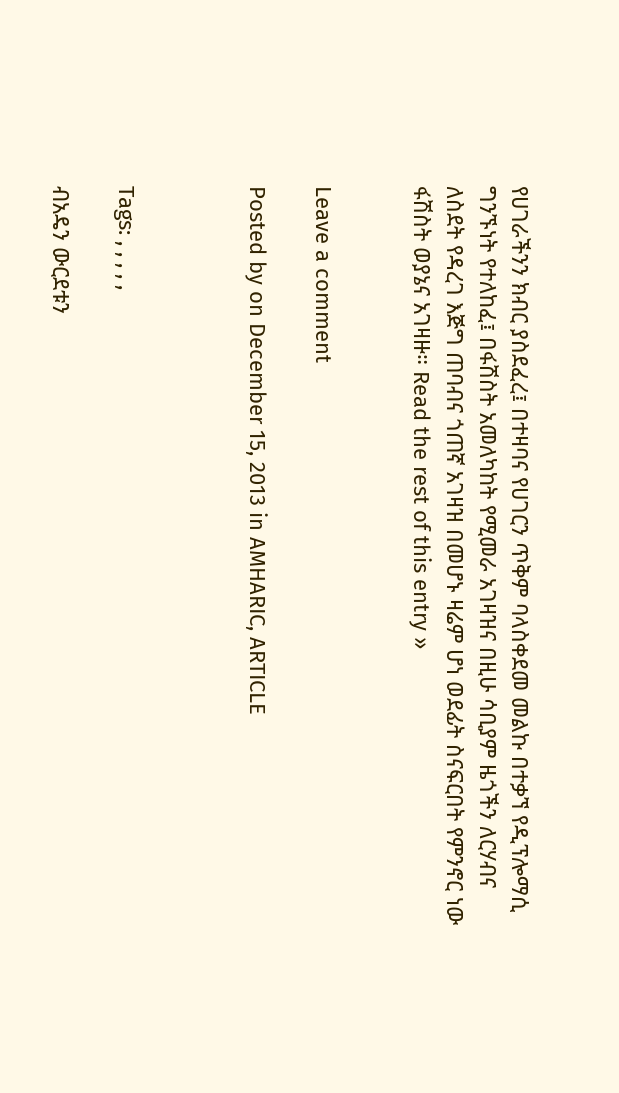የሀገራችንን ክብር ያስደፈረ፤ በተዛባና የሀገርን ጥቅም ባላስቀደመ መልኩ በተቃኘ የዲፕሎማሲ ግንኙነት የተለከፈ፤ በፋሽስት አመለካከት የሚመራ አገዛዝና በዚሁ ሳቢያም ዜጎችን ለርሃብና ለስደት የዳረገ እጅግ ጠባብና ጎጠኛ አገዛዝ በመሆኑ ዛሬም ሆነ ወደፊት ስናፍርበት የምንኖር ነው ፋሽስት ወያኔና አገዛዙ። Read the rest of this entry »


Leave a comment

Posted by on December 15, 2013 in AMHARIC, ARTICLE



Tags: , , , , ,

ብአዴን ውርደቱን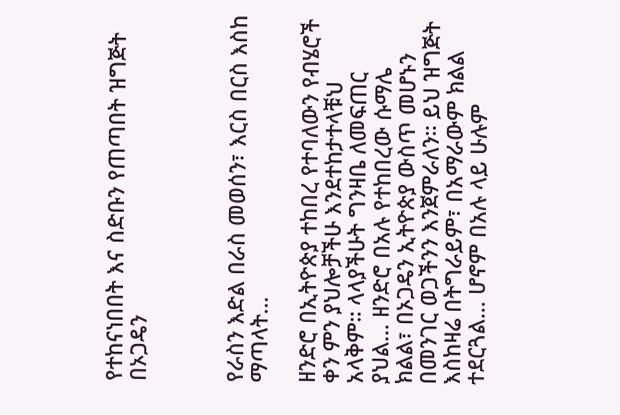የተከናነበበት እና ስድቡን የጠጣበት ዝግጅት በኦጋዴን



የራስን እድል በራስ መወሰን፣ እርስ በርስ እስከ ማጣላት…

ዘንድሮ በኢትዮጵያ ተከበረ የተባለውን የብሄሮች  ቀን ምን ያህሎቻችሁ እንደተከታተላቹህ አላቅም። ላላያችሁት ግንዛቤ ለመፍጠር ያህል… ዘንድሮ በአሉ የተከበረው ሱማሌ ክልል፣ በኦጋዴን ኢትዮጵያ ውስጥ መሆኑን በመንገር ወጋችንን እንጀምራለን። ይህ ዝግጅት እስከዛሬ በትግራይም፣ በአማራውም ክልል ተደርጓል… ሆኖም በአሉ ላይ ሁሉም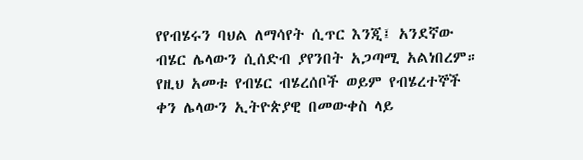የየብሄሩን ባህል ለማሳየት ሲጥር እንጂ፤ አንደኛው ብሄር ሌላውን ሲሰድብ ያየንበት አጋጣሚ አልነበረም። የዚህ አመቱ የብሄር ብሄረሰቦች ወይም የብሄረተኞች ቀን ሌላውን ኢትዮጵያዊ በመውቀስ ላይ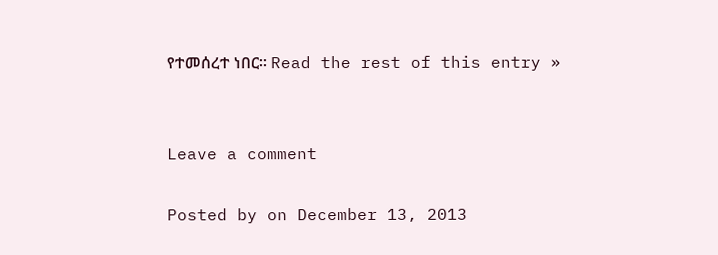የተመሰረተ ነበር። Read the rest of this entry »


Leave a comment

Posted by on December 13, 2013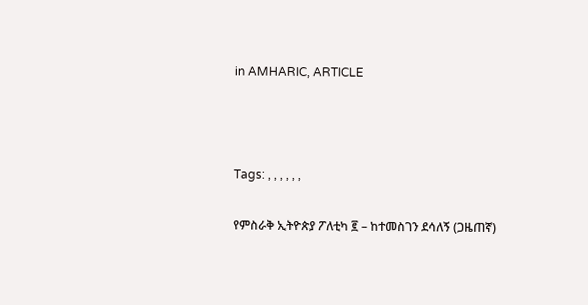in AMHARIC, ARTICLE



Tags: , , , , , ,

የምስራቅ ኢትዮጵያ ፖለቲካ ፪ – ከተመስገን ደሳለኝ (ጋዜጠኛ)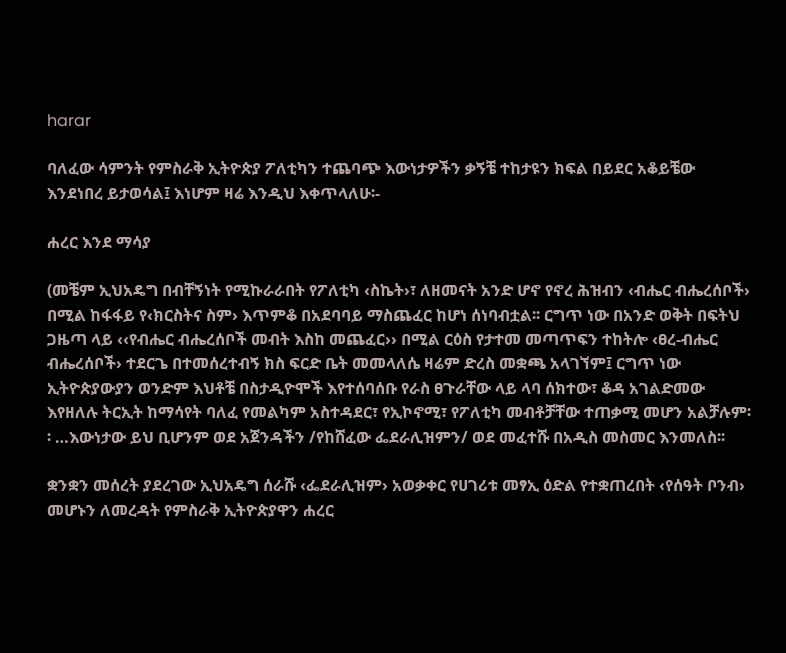harar

ባለፈው ሳምንት የምስራቅ ኢትዮጵያ ፖለቲካን ተጨባጭ እውነታዎችን ቃኝቼ ተከታዩን ክፍል በይደር አቆይቼው እንደነበረ ይታወሳል፤ እነሆም ዛሬ እንዲህ እቀጥላለሁ፡-

ሐረር እንደ ማሳያ

(መቼም ኢህአዴግ በብቸኝነት የሚኩራራበት የፖለቲካ ‹ስኬት›፣ ለዘመናት አንድ ሆኖ የኖረ ሕዝብን ‹ብሔር ብሔረሰቦች› በሚል ከፋፋይ የ‹ክርስትና ስም› እጥምቆ በአደባባይ ማስጨፈር ከሆነ ሰነባብቷል፡፡ ርግጥ ነው በአንድ ወቅት በፍትህ ጋዜጣ ላይ ‹‹የብሔር ብሔረሰቦች መብት እስከ መጨፈር›› በሚል ርዕስ የታተመ መጣጥፍን ተከትሎ ‹ፀረ-ብሔር ብሔረሰቦች› ተደርጌ በተመሰረተብኝ ክስ ፍርድ ቤት መመላለሴ ዛሬም ድረስ መቋጫ አላገኘም፤ ርግጥ ነው ኢትዮጵያውያን ወንድም እህቶቼ በስታዲዮሞች እየተሰባሰቡ የራስ ፀጉራቸው ላይ ላባ ሰክተው፣ ቆዳ አገልድመው እየዘለሉ ትርኢት ከማሳየት ባለፈ የመልካም አስተዳደር፣ የኢኮኖሚ፣ የፖለቲካ መብቶቻቸው ተጠቃሚ መሆን አልቻሉም፡፡ …እውነታው ይህ ቢሆንም ወደ አጀንዳችን /የከሸፈው ፌደራሊዝምን/ ወደ መፈተሹ በአዲስ መስመር እንመለስ፡፡

ቋንቋን መሰረት ያደረገው ኢህአዴግ ሰራሹ ‹ፌደራሊዝም› አወቃቀር የሀገሪቱ መፃኢ ዕድል የተቋጠረበት ‹የሰዓት ቦንብ› መሆኑን ለመረዳት የምስራቅ ኢትዮጵያዋን ሐረር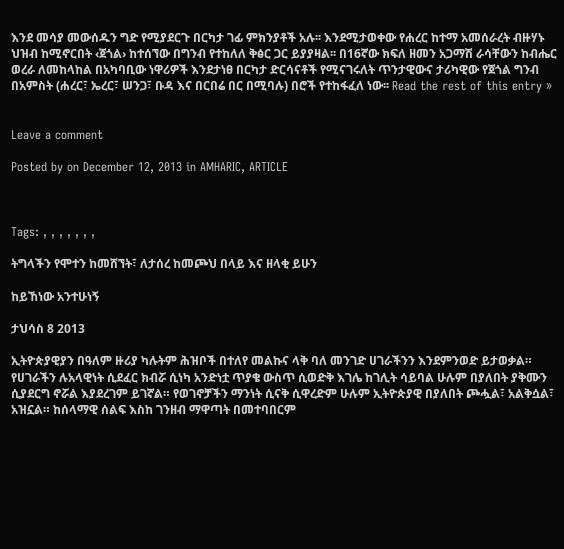እንደ መሳያ መውሰዱን ግድ የሚያደርጉ በርካታ ገፊ ምክንያቶች አሉ፡፡ እንደሚታወቀው የሐረር ከተማ አመሰራረት ብዙሃኑ ህዝብ ከሚኖርበት ‹ጀጎል› ከተሰኘው በግንብ የተከለለ ቅፅር ጋር ይያያዛል፡፡ በ16ኛው ክፍለ ዘመን አጋማሽ ራሳቸውን ከብሔር ወረራ ለመከላከል በአካባቢው ነዋሪዎች እንደታነፀ በርካታ ድርሳናቶች የሚናገሩለት ጥንታዊውና ታሪካዊው የጀጎል ግንብ በአምስት (ሐረር፣ ኤረር፣ ሠንጋ፣ ቡዳ እና በርበሬ በር በሚባሉ) በሮች የተከፋፈለ ነው፡፡ Read the rest of this entry »


Leave a comment

Posted by on December 12, 2013 in AMHARIC, ARTICLE



Tags: , , , , , , ,

ትግላችን የሞተን ከመሸኘት፣ ለታሰረ ከመጮህ በላይ እና ዘላቂ ይሁን

ከይኸነው አንተሁነኝ

ታህሳስ 8 2013

ኢትዮጵያዊያን በዓለም ዙሪያ ካሉትም ሕዝቦች በተለየ መልኩና ላቅ ባለ መንገድ ሀገራችንን እንደምንወድ ይታወቃል። የሀገራችን ሉአላዊነት ሲደፈር ክብሯ ሲነካ አንድነቷ ጥያቄ ውስጥ ሲወድቅ እገሌ ከገሊት ሳይባል ሁሉም በያለበት ያቅሙን ሲያደርግ ኖሯል እያደረገም ይገኛል። የወገኖቻችን ማንነት ሲናቅ ሲዋረድም ሁሉም ኢትዮጵያዊ በያለበት ጮሗል፣ አልቅሷል፣ አዝኗል። ከሰላማዊ ሰልፍ እስከ ገንዘብ ማዋጣት በመተባበርም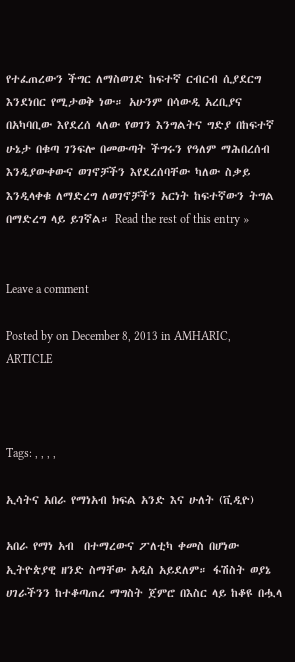የተፈጠረውን ችግር ለማስወገድ ከፍተኛ ርብርብ ሲያደርግ እንደነበር የሚታወቅ ነው። አሁንም በሳውዲ አረቢያና በአካባቢው እየደረሰ ላለው የወገን እንግልትና ግድያ በከፍተኛ ሁኔታ በቁጣ ገንፍሎ በመውጣት ችግሩን የዓለም ማሕበረሰብ እንዲያውቀውና ወገኖቻችን እየደረሰባቸው ካለው ስቃይ እንዲላቀቁ ለማድረግ ለወገኖቻችን አርነት ከፍተኛውን ትግል በማድረግ ላይ ይገኛል። Read the rest of this entry »


Leave a comment

Posted by on December 8, 2013 in AMHARIC, ARTICLE



Tags: , , , ,

ኢሳትና አበራ የማነአብ ክፍል አንድ እና ሁለት (ቪዲዮ)

አበራ የማነ አብ  በተማረውና ፖለቲካ ቀመስ በሆነው ኢትዮጵያዊ ዘንድ ስማቸው አዲስ አይደለም። ፋሽስት ወያኔ ሀገራችንን ከተቆጣጠረ ማግስት ጀምሮ በእስር ላይ ከቆዩ በሗላ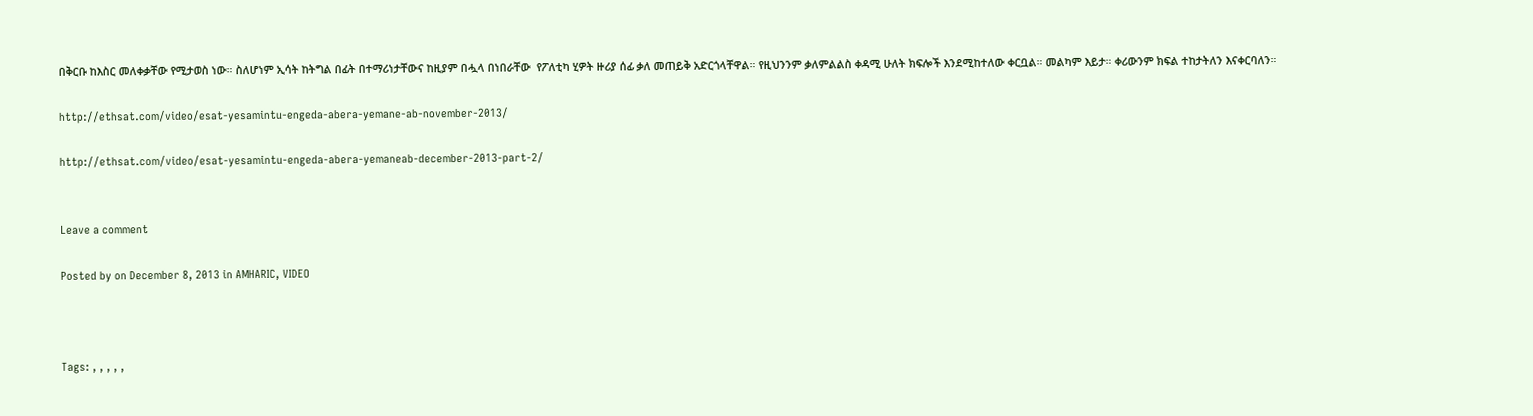በቅርቡ ከእስር መለቀቃቸው የሚታወስ ነው። ስለሆነም ኢሳት ከትግል በፊት በተማሪነታቸውና ከዚያም በሗላ በነበራቸው  የፖለቲካ ሂዎት ዙሪያ ሰፊ ቃለ መጠይቅ አድርጎላቸዋል። የዚህንንም ቃለምልልስ ቀዳሚ ሁለት ክፍሎች እንደሚከተለው ቀርቧል። መልካም እይታ። ቀሪውንም ክፍል ተከታትለን እናቀርባለን።

http://ethsat.com/video/esat-yesamintu-engeda-abera-yemane-ab-november-2013/

http://ethsat.com/video/esat-yesamintu-engeda-abera-yemaneab-december-2013-part-2/


Leave a comment

Posted by on December 8, 2013 in AMHARIC, VIDEO



Tags: , , , , ,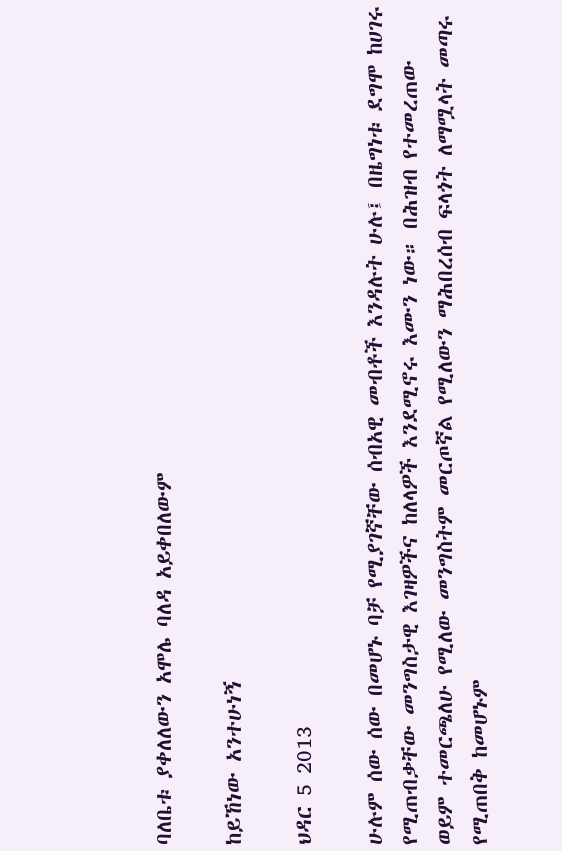ባለቤቱ ያቀለለውን አሞሌ ባለዳ አይቀበለውም

ከይኸነው አንተሁነኝ

ህዳር 5 2013

ሁሉም ሰው ሰው በመሆኑ ባቻ የሚያገኛቸው ሰብአዊ መብቶች እንዳሉት ሁሉ፤ በዜግነቱ ደግሞ ከሀገሩ የሚጠብቃቸው መንግስታዊ እገዛዎችና ከለላዎች እንደሚኖሩ እሙን ነው። በሕዝብ የተመረጠው ወይም ተመርጫለሁ የሚለው መንግስትም መርጦኛል የሚለውን ማሕበረሰብ ፍላጎት ለማሟላት መጣሩ የሚጠበቅ ከመሆኑም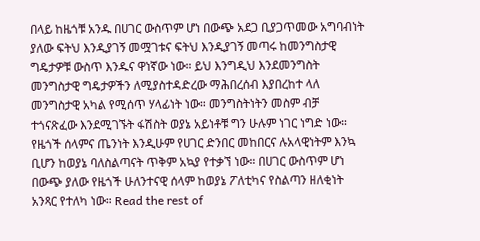በላይ ከዜጎቹ አንዱ በሀገር ውስጥም ሆነ በውጭ አደጋ ቢያጋጥመው አግባብነት ያለው ፍትህ እንዲያገኝ መሟገቱና ፍትህ እንዲያገኝ መጣሩ ከመንግስታዊ ግዴታዎቹ ውስጥ እንዱና ዋነኛው ነው። ይህ እንግዲህ እንደመንግስት መንግስታዊ ግዴታዎችን ለሚያስተዳድረው ማሕበረሰብ እያበረከተ ላለ መንግስታዊ አካል የሚሰጥ ሃላፊነት ነው። መንግስትነትን መስም ብቻ ተጎናጽፈው እንደሚገኙት ፋሽስት ወያኔ አይነቶቹ ግን ሁሉም ነገር ነግድ ነው። የዜጎች ሰላምና ጤንነት እንዲሁም የሀገር ድንበር መከበርና ሉአላዊነትም እንኳ ቢሆን ከወያኔ ባለስልጣናት ጥቅም አኳያ የተቃኘ ነው። በሀገር ውስጥም ሆነ በውጭ ያለው የዜጎች ሁለንተናዊ ሰላም ከወያኔ ፖለቲካና የስልጣን ዘለቂነት አንጻር የተለካ ነው። Read the rest of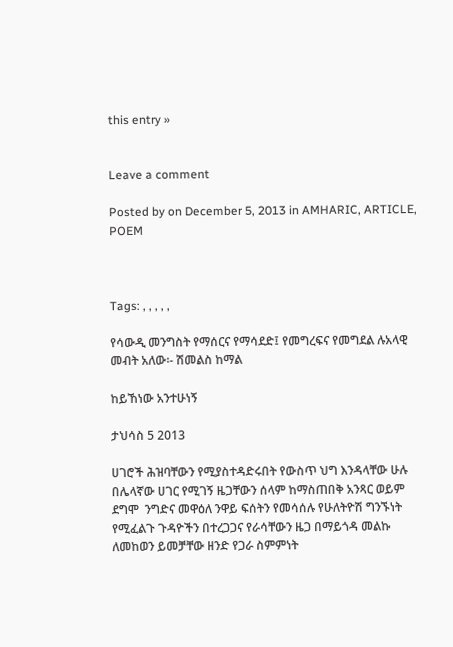this entry »


Leave a comment

Posted by on December 5, 2013 in AMHARIC, ARTICLE, POEM



Tags: , , , , ,

የሳውዲ መንግስት የማሰርና የማሳደድ፤ የመግረፍና የመግደል ሉአላዊ መብት አለው፡- ሽመልስ ከማል

ከይኸነው አንተሁነኝ

ታህሳስ 5 2013

ሀገሮች ሕዝባቸውን የሚያስተዳድሩበት የውስጥ ህግ እንዳላቸው ሁሉ በሌላኛው ሀገር የሚገኝ ዜጋቸውን ሰላም ከማስጠበቅ አንጻር ወይም ደግሞ  ንግድና መዋዕለ ንዋይ ፍሰትን የመሳሰሉ የሁለትዮሽ ግንኙነት የሚፈልጉ ጉዳዮችን በተረጋጋና የራሳቸውን ዜጋ በማይጎዳ መልኩ ለመከወን ይመቻቸው ዘንድ የጋራ ስምምነት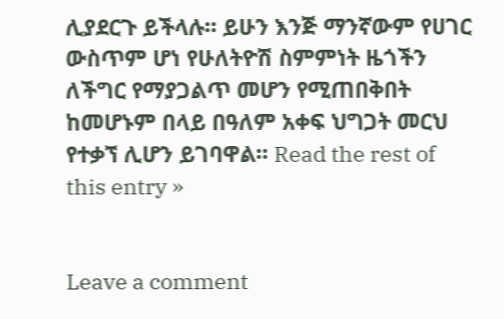ሊያደርጉ ይችላሉ። ይሁን እንጅ ማንኛውም የሀገር ውስጥም ሆነ የሁለትዮሽ ስምምነት ዜጎችን ለችግር የማያጋልጥ መሆን የሚጠበቅበት ከመሆኑም በላይ በዓለም አቀፍ ህግጋት መርህ የተቃኘ ሊሆን ይገባዋል። Read the rest of this entry »


Leave a comment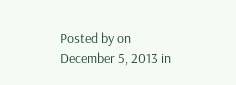Posted by on December 5, 2013 in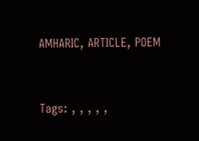AMHARIC, ARTICLE, POEM



Tags: , , , , ,